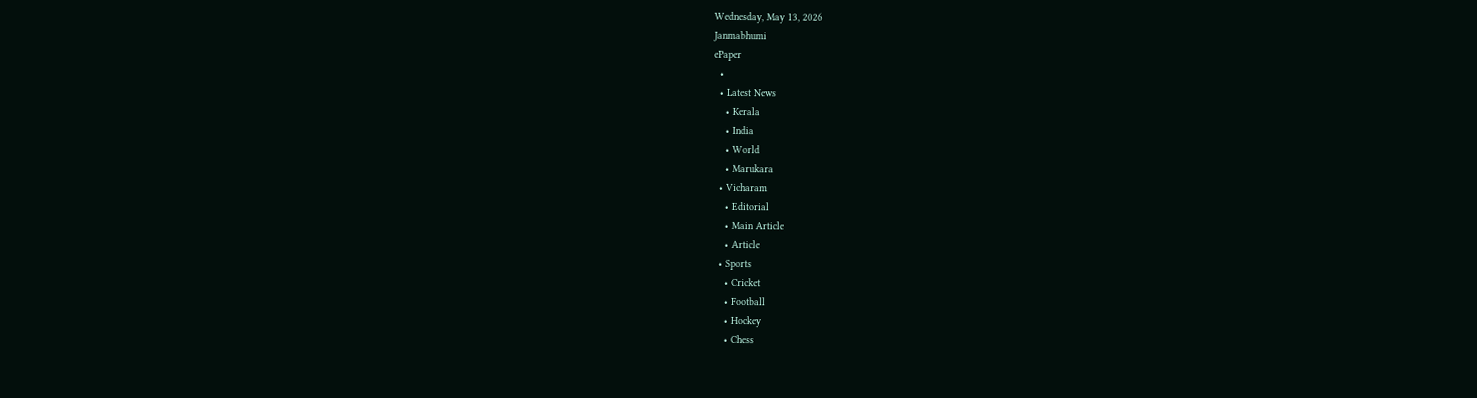Wednesday, May 13, 2026
Janmabhumi
ePaper
  •
  • Latest News
    • Kerala
    • India
    • World
    • Marukara
  • Vicharam
    • Editorial
    • Main Article
    • Article
  • Sports
    • Cricket
    • Football
    • Hockey
    • Chess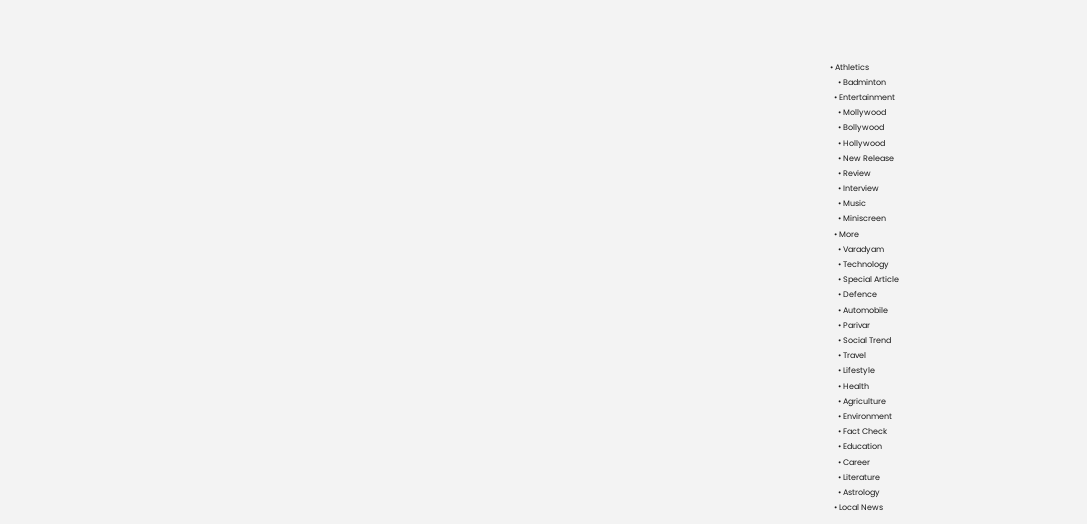• Athletics
    • Badminton
  • Entertainment
    • Mollywood
    • Bollywood
    • Hollywood
    • New Release
    • Review
    • Interview
    • Music
    • Miniscreen
  • More
    • Varadyam
    • Technology
    • Special Article
    • Defence
    • Automobile
    • Parivar
    • Social Trend
    • Travel
    • Lifestyle
    • Health
    • Agriculture
    • Environment
    • Fact Check
    • Education
    • Career
    • Literature
    • Astrology
  • Local News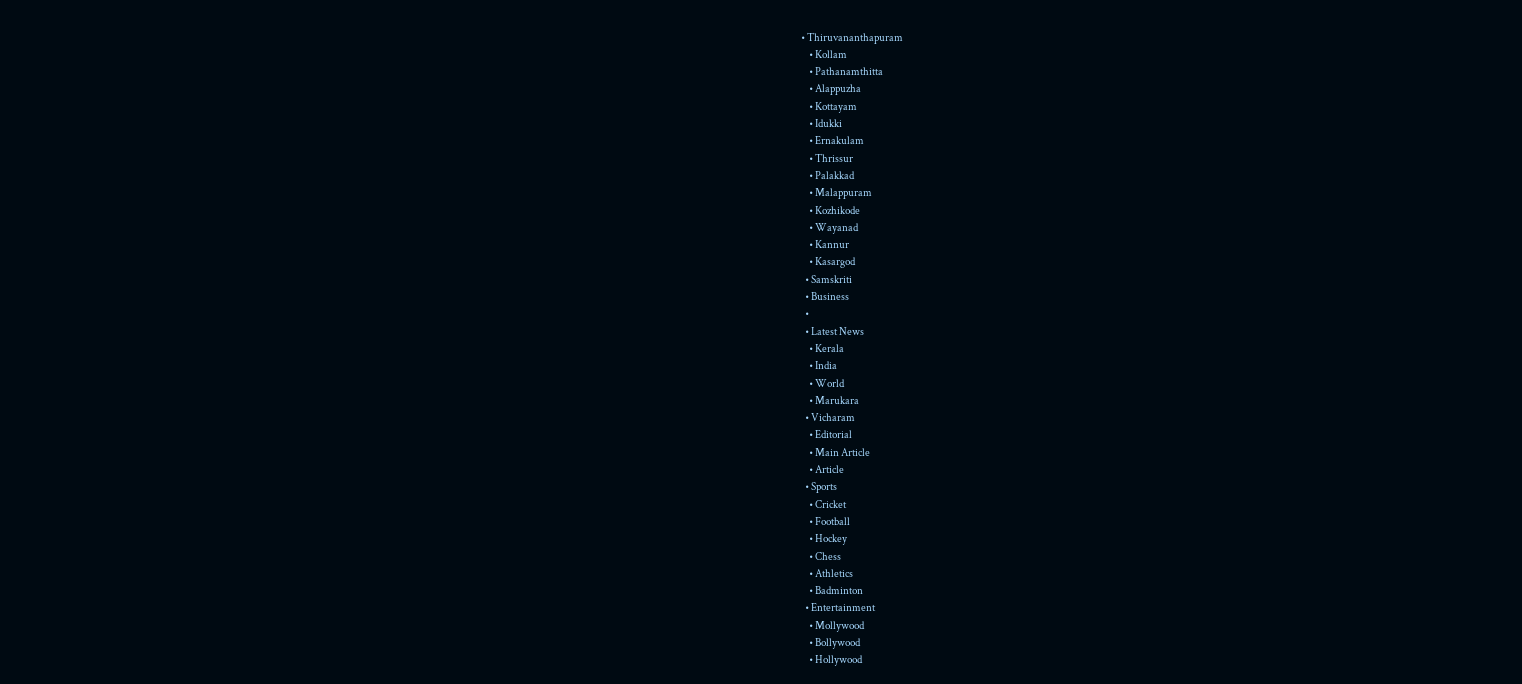• Thiruvananthapuram
    • Kollam
    • Pathanamthitta
    • Alappuzha
    • Kottayam
    • Idukki
    • Ernakulam
    • Thrissur
    • Palakkad
    • Malappuram
    • Kozhikode
    • Wayanad
    • Kannur
    • Kasargod
  • Samskriti
  • Business
  •
  • Latest News
    • Kerala
    • India
    • World
    • Marukara
  • Vicharam
    • Editorial
    • Main Article
    • Article
  • Sports
    • Cricket
    • Football
    • Hockey
    • Chess
    • Athletics
    • Badminton
  • Entertainment
    • Mollywood
    • Bollywood
    • Hollywood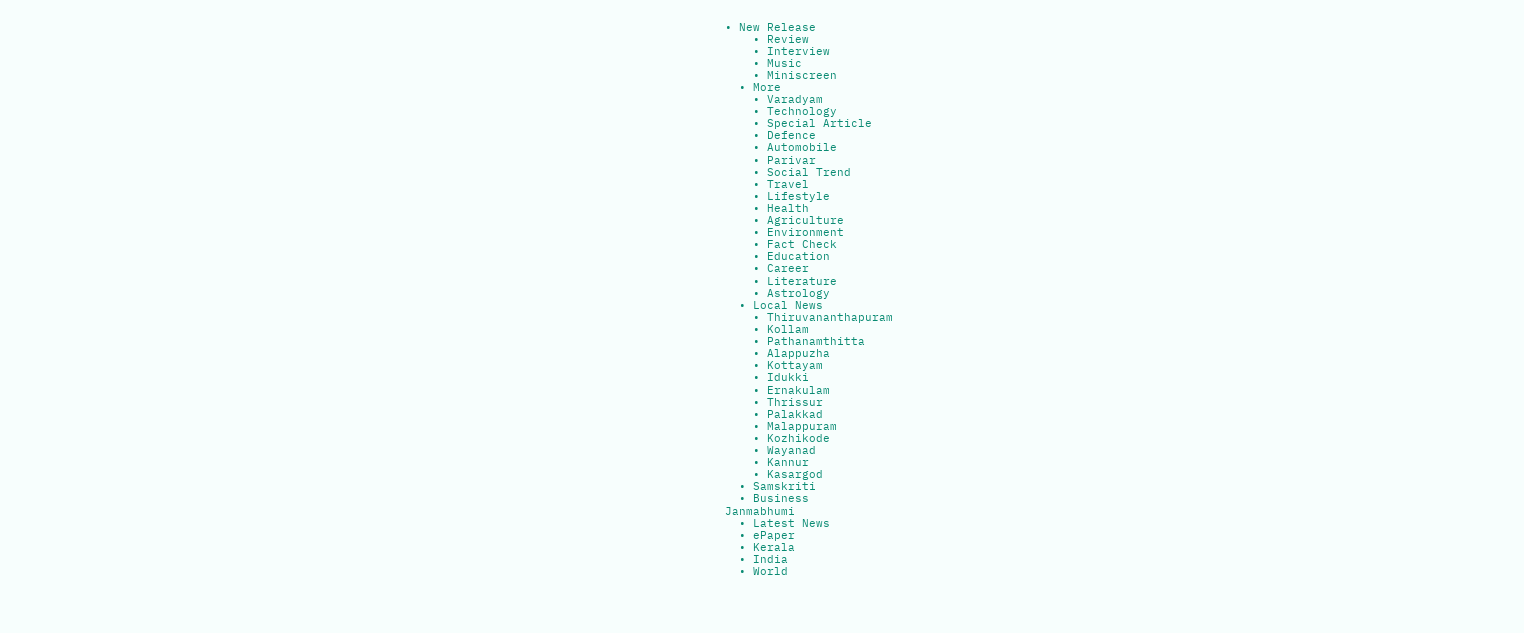• New Release
    • Review
    • Interview
    • Music
    • Miniscreen
  • More
    • Varadyam
    • Technology
    • Special Article
    • Defence
    • Automobile
    • Parivar
    • Social Trend
    • Travel
    • Lifestyle
    • Health
    • Agriculture
    • Environment
    • Fact Check
    • Education
    • Career
    • Literature
    • Astrology
  • Local News
    • Thiruvananthapuram
    • Kollam
    • Pathanamthitta
    • Alappuzha
    • Kottayam
    • Idukki
    • Ernakulam
    • Thrissur
    • Palakkad
    • Malappuram
    • Kozhikode
    • Wayanad
    • Kannur
    • Kasargod
  • Samskriti
  • Business
Janmabhumi
  • Latest News
  • ePaper
  • Kerala
  • India
  • World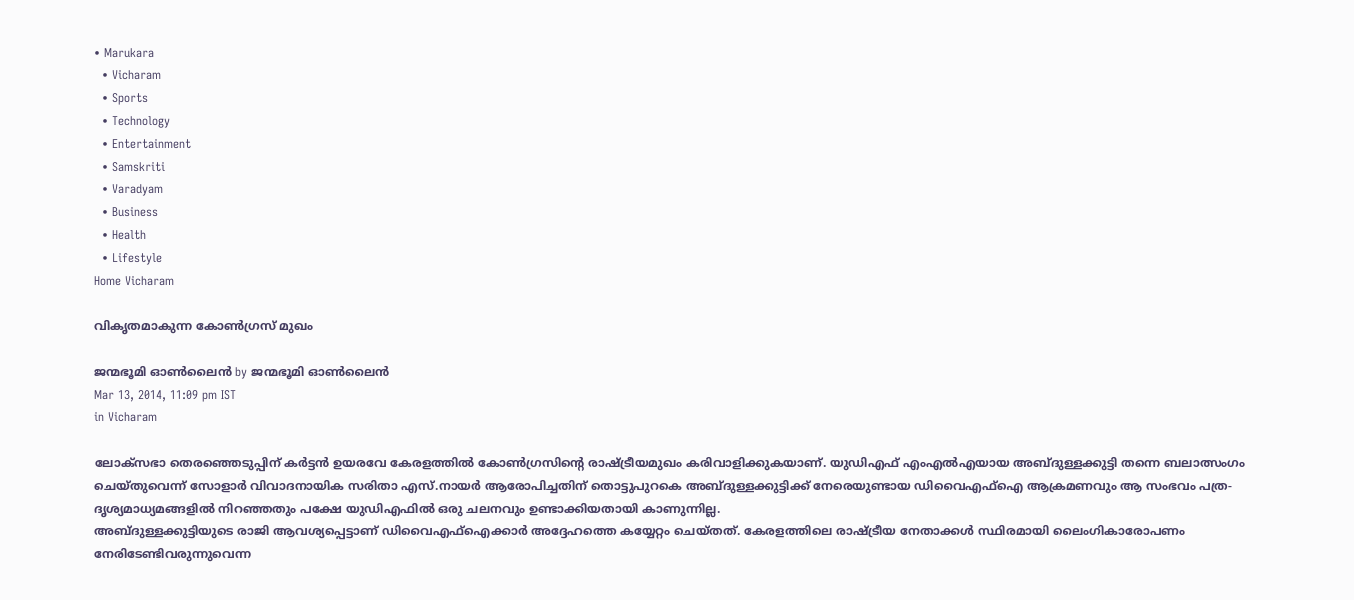• Marukara
  • Vicharam
  • Sports
  • Technology
  • Entertainment
  • Samskriti
  • Varadyam
  • Business
  • Health
  • Lifestyle
Home Vicharam

വികൃതമാകുന്ന കോണ്‍ഗ്രസ്‌ മുഖം

ജന്മഭൂമി ഓണ്‍ലൈന്‍ by ജന്മഭൂമി ഓണ്‍ലൈന്‍
Mar 13, 2014, 11:09 pm IST
in Vicharam

ലോക്സഭാ തെരഞ്ഞെടുപ്പിന്‌ കര്‍ട്ടന്‍ ഉയരവേ കേരളത്തില്‍ കോണ്‍ഗ്രസിന്റെ രാഷ്‌ട്രീയമുഖം കരിവാളിക്കുകയാണ്‌. യുഡിഎഫ്‌ എംഎല്‍എയായ അബ്ദുള്ളക്കുട്ടി തന്നെ ബലാത്സംഗം ചെയ്തുവെന്ന്‌ സോളാര്‍ വിവാദനായിക സരിതാ എസ്‌.നായര്‍ ആരോപിച്ചതിന്‌ തൊട്ടുപുറകെ അബ്ദുള്ളക്കുട്ടിക്ക്‌ നേരെയുണ്ടായ ഡിവൈഎഫ്‌ഐ ആക്രമണവും ആ സംഭവം പത്ര-ദൃശ്യമാധ്യമങ്ങളില്‍ നിറഞ്ഞതും പക്ഷേ യുഡിഎഫില്‍ ഒരു ചലനവും ഉണ്ടാക്കിയതായി കാണുന്നില്ല.
അബ്ദുള്ളക്കുട്ടിയുടെ രാജി ആവശ്യപ്പെട്ടാണ്‌ ഡിവൈഎഫ്‌ഐക്കാര്‍ അദ്ദേഹത്തെ കയ്യേറ്റം ചെയ്തത്‌. കേരളത്തിലെ രാഷ്‌ട്രീയ നേതാക്കള്‍ സ്ഥിരമായി ലൈംഗികാരോപണം നേരിടേണ്ടിവരുന്നുവെന്ന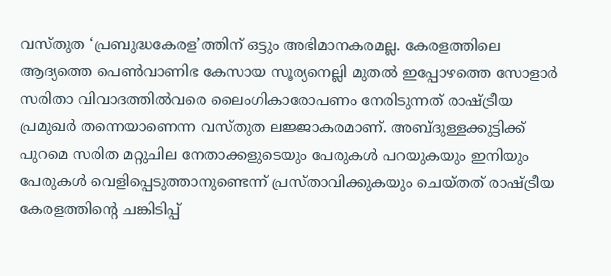വസ്തുത ‘പ്രബുദ്ധകേരള’ത്തിന്‌ ഒട്ടും അഭിമാനകരമല്ല. കേരളത്തിലെ ആദ്യത്തെ പെണ്‍വാണിഭ കേസായ സൂര്യനെല്ലി മുതല്‍ ഇപ്പോഴത്തെ സോളാര്‍ സരിതാ വിവാദത്തില്‍വരെ ലൈംഗികാരോപണം നേരിടുന്നത്‌ രാഷ്‌ട്രീയ പ്രമുഖര്‍ തന്നെയാണെന്ന വസ്തുത ലജ്ജാകരമാണ്‌. അബ്ദുള്ളക്കുട്ടിക്ക്‌ പുറമെ സരിത മറ്റുചില നേതാക്കളുടെയും പേരുകള്‍ പറയുകയും ഇനിയും പേരുകള്‍ വെളിപ്പെടുത്താനുണ്ടെന്ന്‌ പ്രസ്താവിക്കുകയും ചെയ്തത്‌ രാഷ്‌ട്രീയ കേരളത്തിന്റെ ചങ്കിടിപ്പ്‌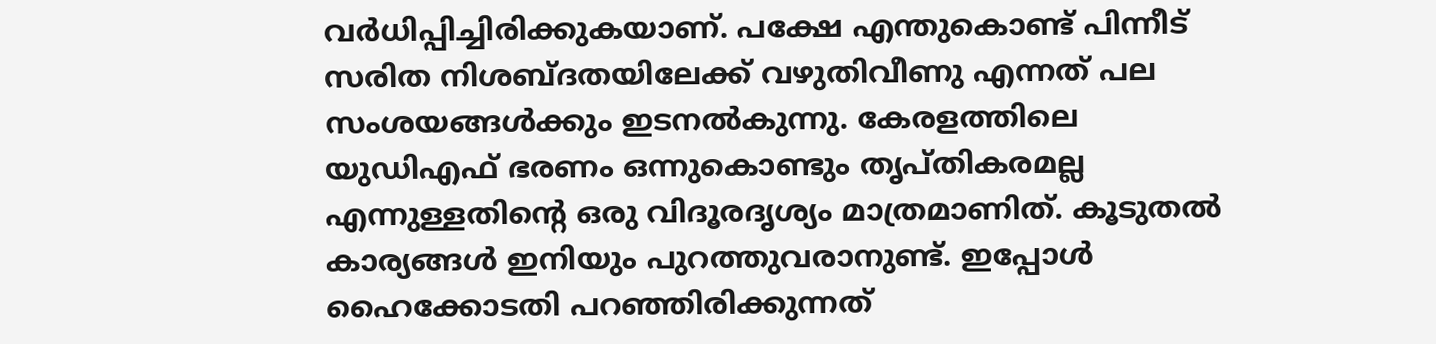വര്‍ധിപ്പിച്ചിരിക്കുകയാണ്‌. പക്ഷേ എന്തുകൊണ്ട്‌ പിന്നീട്‌ സരിത നിശബ്ദതയിലേക്ക്‌ വഴുതിവീണു എന്നത്‌ പല സംശയങ്ങള്‍ക്കും ഇടനല്‍കുന്നു. കേരളത്തിലെ യുഡിഎഫ്‌ ഭരണം ഒന്നുകൊണ്ടും തൃപ്തികരമല്ല എന്നുള്ളതിന്റെ ഒരു വിദൂരദൃശ്യം മാത്രമാണിത്‌. കൂടുതല്‍ കാര്യങ്ങള്‍ ഇനിയും പുറത്തുവരാനുണ്ട്‌. ഇപ്പോള്‍ ഹൈക്കോടതി പറഞ്ഞിരിക്കുന്നത്‌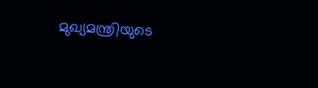മുഖ്യമന്ത്രിയുടെ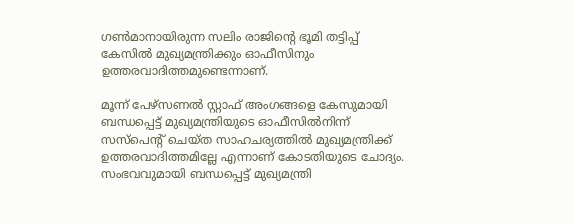ഗണ്‍മാനായിരുന്ന സലിം രാജിന്റെ ഭൂമി തട്ടിപ്പ്‌ കേസില്‍ മുഖ്യമന്ത്രിക്കും ഓഫീസിനും ഉത്തരവാദിത്തമുണ്ടെന്നാണ്‌.

മൂന്ന്‌ പേഴ്സണല്‍ സ്റ്റാഫ്‌ അംഗങ്ങളെ കേസുമായി ബന്ധപ്പെട്ട്‌ മുഖ്യമന്ത്രിയുടെ ഓഫീസില്‍നിന്ന്‌ സസ്പെന്റ്‌ ചെയ്ത സാഹചര്യത്തില്‍ മുഖ്യമന്ത്രിക്ക്‌ ഉത്തരവാദിത്തമില്ലേ എന്നാണ്‌ കോടതിയുടെ ചോദ്യം. സംഭവവുമായി ബന്ധപ്പെട്ട്‌ മുഖ്യമന്ത്രി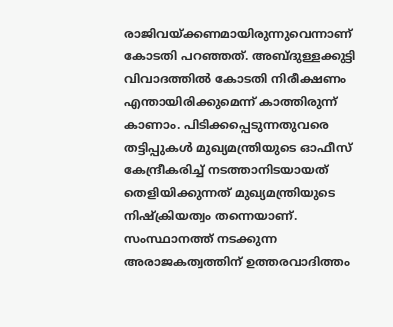രാജിവയ്‌ക്കണമായിരുന്നുവെന്നാണ്‌ കോടതി പറഞ്ഞത്‌. അബ്ദുള്ളക്കുട്ടി വിവാദത്തില്‍ കോടതി നിരീക്ഷണം എന്തായിരിക്കുമെന്ന്‌ കാത്തിരുന്ന്‌ കാണാം. പിടിക്കപ്പെടുന്നതുവരെ തട്ടിപ്പുകള്‍ മുഖ്യമന്ത്രിയുടെ ഓഫീസ്‌ കേന്ദ്രീകരിച്ച്‌ നടത്താനിടയായത്‌ തെളിയിക്കുന്നത്‌ മുഖ്യമന്ത്രിയുടെ നിഷ്ക്രിയത്വം തന്നെയാണ്‌. സംസ്ഥാനത്ത്‌ നടക്കുന്ന അരാജകത്വത്തിന്‌ ഉത്തരവാദിത്തം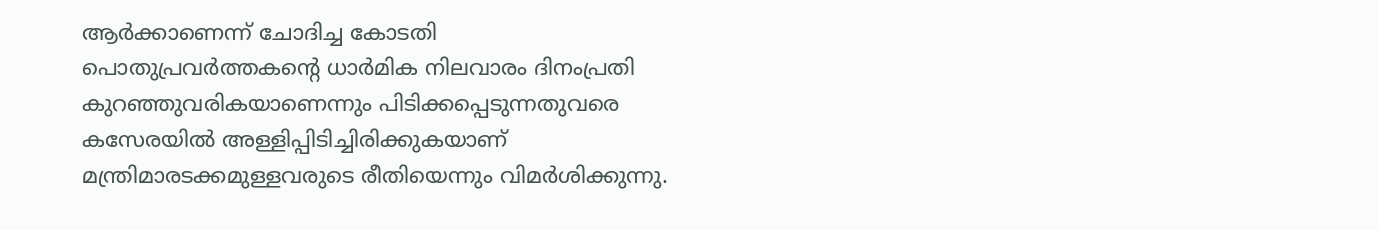ആര്‍ക്കാണെന്ന്‌ ചോദിച്ച കോടതി പൊതുപ്രവര്‍ത്തകന്റെ ധാര്‍മിക നിലവാരം ദിനംപ്രതി കുറഞ്ഞുവരികയാണെന്നും പിടിക്കപ്പെടുന്നതുവരെ കസേരയില്‍ അള്ളിപ്പിടിച്ചിരിക്കുകയാണ്‌ മന്ത്രിമാരടക്കമുള്ളവരുടെ രീതിയെന്നും വിമര്‍ശിക്കുന്നു.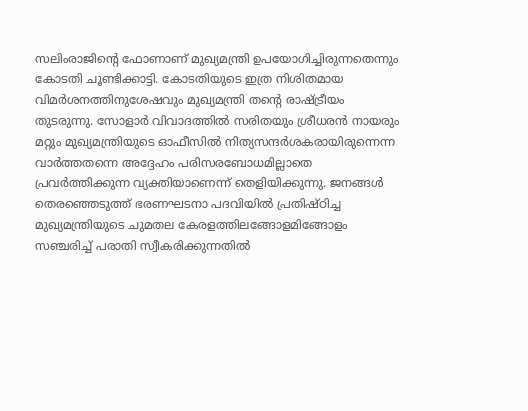സലിംരാജിന്റെ ഫോണാണ്‌ മുഖ്യമന്ത്രി ഉപയോഗിച്ചിരുന്നതെന്നും കോടതി ചൂണ്ടിക്കാട്ടി. കോടതിയുടെ ഇത്ര നിശിതമായ വിമര്‍ശനത്തിനുശേഷവും മുഖ്യമന്ത്രി തന്റെ രാഷ്‌ട്രീയം തുടരുന്നു. സോളാര്‍ വിവാദത്തില്‍ സരിതയും ശ്രീധരന്‍ നായരും മറ്റും മുഖ്യമന്ത്രിയുടെ ഓഫീസില്‍ നിത്യസന്ദര്‍ശകരായിരുന്നെന്ന വാര്‍ത്തതന്നെ അദ്ദേഹം പരിസരബോധമില്ലാതെ പ്രവര്‍ത്തിക്കുന്ന വ്യക്തിയാണെന്ന്‌ തെളിയിക്കുന്നു. ജനങ്ങള്‍ തെരഞ്ഞെടുത്ത്‌ ഭരണഘടനാ പദവിയില്‍ പ്രതിഷ്ഠിച്ച മുഖ്യമന്ത്രിയുടെ ചുമതല കേരളത്തിലങ്ങോളമിങ്ങോളം സഞ്ചരിച്ച്‌ പരാതി സ്വീകരിക്കുന്നതില്‍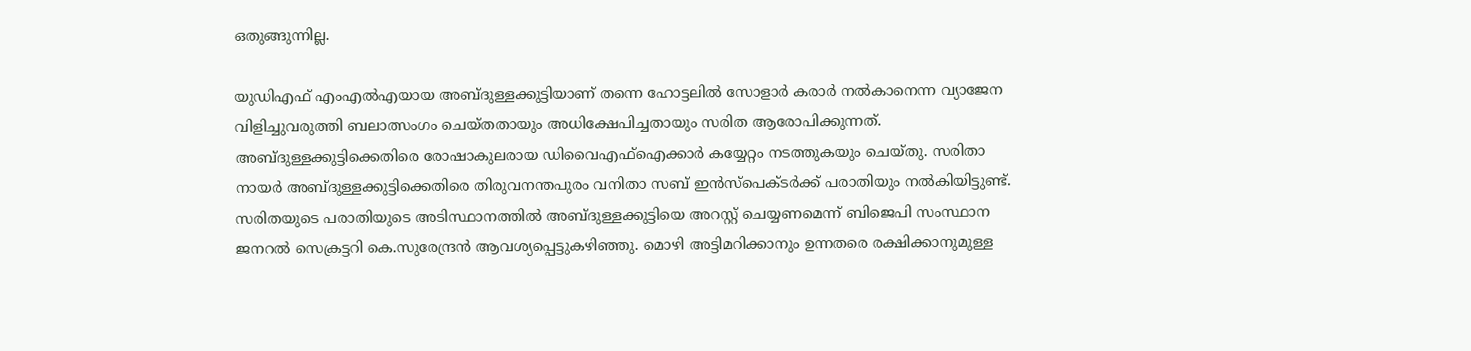ഒതുങ്ങുന്നില്ല.

യുഡിഎഫ്‌ എംഎല്‍എയായ അബ്ദുള്ളക്കുട്ടിയാണ്‌ തന്നെ ഹോട്ടലില്‍ സോളാര്‍ കരാര്‍ നല്‍കാനെന്ന വ്യാജേന വിളിച്ചുവരുത്തി ബലാത്സംഗം ചെയ്തതായും അധിക്ഷേപിച്ചതായും സരിത ആരോപിക്കുന്നത്‌. അബ്ദുള്ളക്കുട്ടിക്കെതിരെ രോഷാകുലരായ ഡിവൈഎഫ്‌ഐക്കാര്‍ കയ്യേറ്റം നടത്തുകയും ചെയ്തു. സരിതാ നായര്‍ അബ്ദുള്ളക്കുട്ടിക്കെതിരെ തിരുവനന്തപുരം വനിതാ സബ്‌ ഇന്‍സ്പെക്ടര്‍ക്ക്‌ പരാതിയും നല്‍കിയിട്ടുണ്ട്‌. സരിതയുടെ പരാതിയുടെ അടിസ്ഥാനത്തില്‍ അബ്ദുള്ളക്കുട്ടിയെ അറസ്റ്റ്‌ ചെയ്യണമെന്ന്‌ ബിജെപി സംസ്ഥാന ജനറല്‍ സെക്രട്ടറി കെ.സുരേന്ദ്രന്‍ ആവശ്യപ്പെട്ടുകഴിഞ്ഞു. മൊഴി അട്ടിമറിക്കാനും ഉന്നതരെ രക്ഷിക്കാനുമുള്ള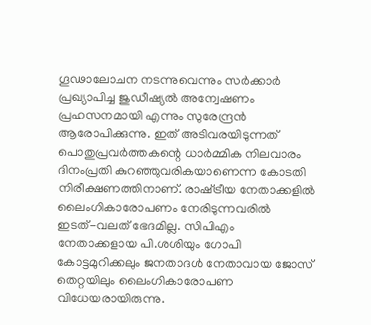ഗൂഢാലോചന നടന്നുവെന്നും സര്‍ക്കാര്‍ പ്രഖ്യാപിച്ച ജുഡീഷ്യല്‍ അന്വേഷണം പ്രഹസനമായി എന്നും സുരേന്ദ്രന്‍ ആരോപിക്കുന്നു. ഇത്‌ അടിവരയിടുന്നത്‌ പൊതുപ്രവര്‍ത്തകന്റെ ധാര്‍മ്മിക നിലവാരം ദിനംപ്രതി കുറഞ്ഞുവരികയാണെന്ന കോടതി നിരീക്ഷണത്തിനാണ്‌. രാഷ്‌ട്രീയ നേതാക്കളില്‍ ലൈംഗികാരോപണം നേരിടുന്നവരില്‍ ഇടത്‌-വലത്‌ ഭേദമില്ല. സിപിഎം നേതാക്കളായ പി.ശശിയും ഗോപി കോട്ടമുറിക്കലും ജനതാദള്‍ നേതാവായ ജോസ്‌ തെറ്റയിലും ലൈംഗികാരോപണ വിധേയരായിരുന്നു.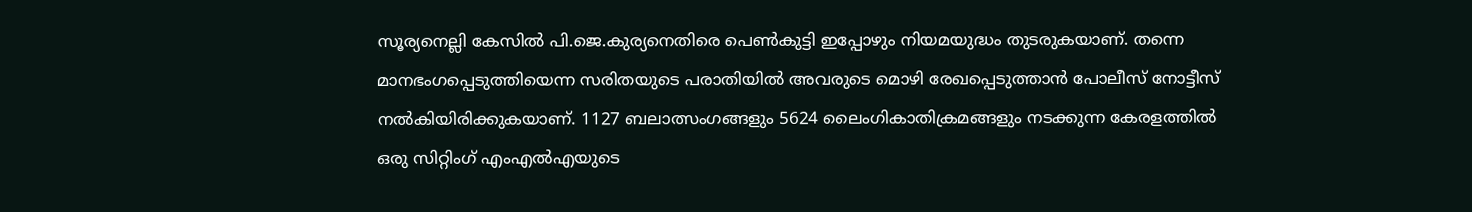സൂര്യനെല്ലി കേസില്‍ പി.ജെ.കുര്യനെതിരെ പെണ്‍കുട്ടി ഇപ്പോഴും നിയമയുദ്ധം തുടരുകയാണ്‌. തന്നെ മാനഭംഗപ്പെടുത്തിയെന്ന സരിതയുടെ പരാതിയില്‍ അവരുടെ മൊഴി രേഖപ്പെടുത്താന്‍ പോലീസ്‌ നോട്ടീസ്‌ നല്‍കിയിരിക്കുകയാണ്‌. 1127 ബലാത്സംഗങ്ങളും 5624 ലൈംഗികാതിക്രമങ്ങളും നടക്കുന്ന കേരളത്തില്‍ ഒരു സിറ്റിംഗ്‌ എംഎല്‍എയുടെ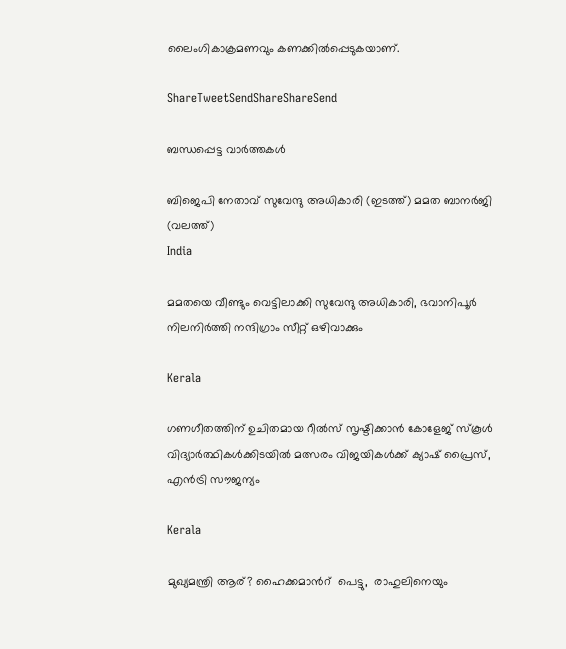ലൈംഗികാക്രമണവും കണക്കില്‍പ്പെടുകയാണ്‌.

ShareTweetSendShareShareSend

ബന്ധപ്പെട്ട വാര്‍ത്തകള്‍

ബിജെപി നേതാവ് സുവേന്ദു അധികാരി (ഇടത്ത്) മമത ബാനര്‍ജി (വലത്ത്)
India

മമതയെ വീണ്ടും വെട്ടിലാക്കി സുവേന്ദു അധികാരി, ഭവാനിപൂര്‍ നിലനിര്‍ത്തി നന്ദിഗ്രാം സീറ്റ് ഒഴിവാക്കും

Kerala

ഗണഗീതത്തിന് ഉചിതമായ റീല്‍സ് സൃഷ്ടിക്കാന്‍ കോളേജ് സ്കൂള്‍ വിദ്യാര്‍ത്ഥികള്‍ക്കിടയില്‍ മത്സരം വിജയികള്‍ക്ക് ക്യാഷ് പ്രൈസ്, എന്‍ട്രി സൗജന്യം

Kerala

മുഖ്യമന്ത്രി ആര്? ഹൈക്കമാന്‍റ്  പെട്ടു,  രാഹുലിനെയും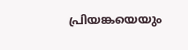പ്രിയങ്കയെയും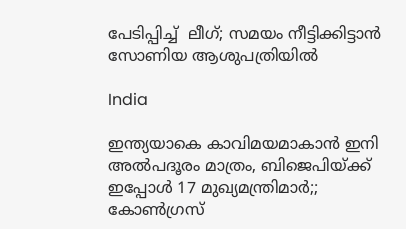പേടിപ്പിച്ച്  ലീഗ്; സമയം നീട്ടിക്കിട്ടാന്‍ സോണിയ ആശുപത്രിയില്‍

India

ഇന്ത്യയാകെ കാവിമയമാകാന്‍ ഇനി അല്‍പദൂരം മാത്രം, ബിജെപിയ്‌ക്ക് ഇപ്പോള്‍ 17 മുഖ്യമന്ത്രിമാര്‍;; കോണ്‍ഗ്രസ്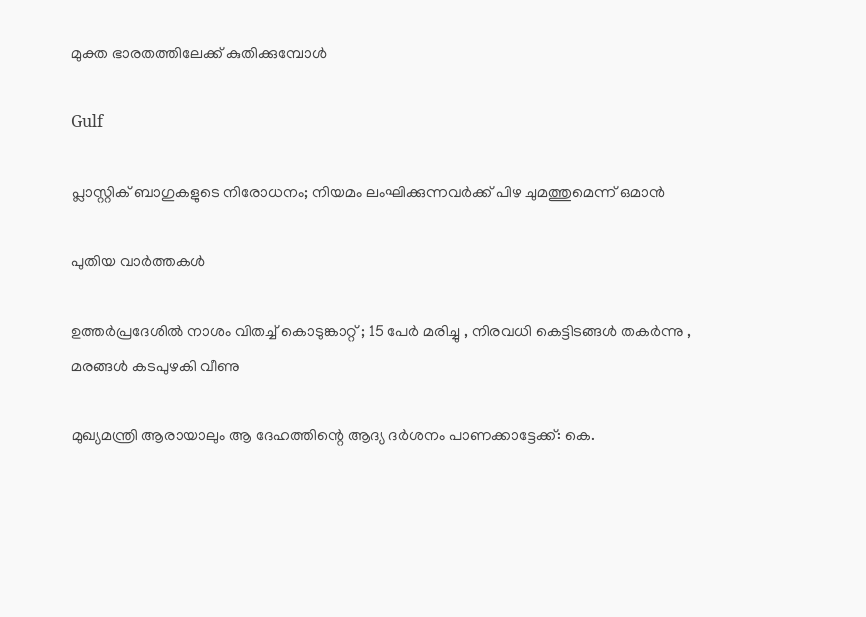മുക്ത ഭാരതത്തിലേക്ക് കുതിക്കുമ്പോള്‍

Gulf

പ്ലാസ്റ്റിക് ബാഗുകളുടെ നിരോധനം; നിയമം ലംഘിക്കുന്നവർക്ക് പിഴ ചുമത്തുമെന്ന് ഒമാൻ

പുതിയ വാര്‍ത്തകള്‍

ഉത്തർപ്രദേശിൽ നാശം വിതച്ച് കൊടുങ്കാറ്റ് ; 15 പേർ മരിച്ചു , നിരവധി കെട്ടിടങ്ങൾ തകർന്നു , മരങ്ങൾ കടപുഴകി വീണു

മുഖ്യമന്ത്രി ആരായാലും ആ ദേഹത്തിന്റെ ആദ്യ ദര്‍ശനം പാണക്കാട്ടേക്ക്: കെ.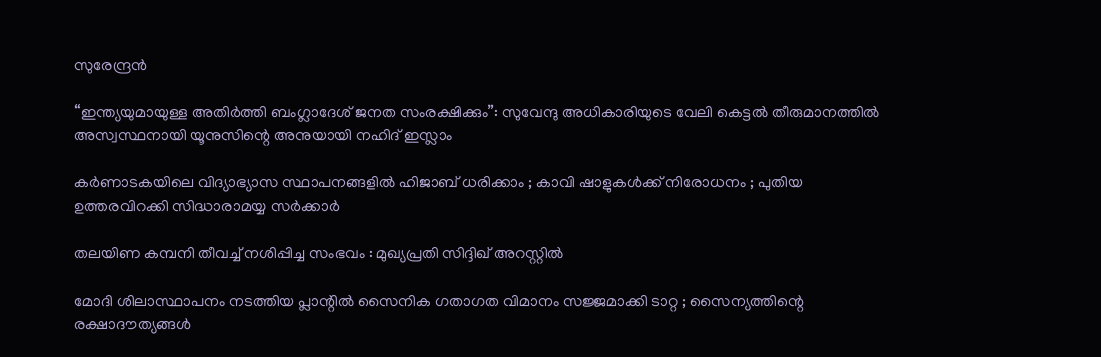സുരേന്ദ്രന്‍

“ഇന്ത്യയുമായുള്ള അതിർത്തി ബംഗ്ലാദേശ് ജനത സംരക്ഷിക്കും”: സുവേന്ദു അധികാരിയുടെ വേലി കെട്ടൽ തീരുമാനത്തിൽ അസ്വസ്ഥനായി യൂനുസിന്റെ അനുയായി നഹിദ് ഇസ്ലാം

കർണാടകയിലെ വിദ്യാഭ്യാസ സ്ഥാപനങ്ങളിൽ ഹിജാബ് ധരിക്കാം ; കാവി ഷാളുകൾക്ക് നിരോധനം ; പുതിയ ഉത്തരവിറക്കി സിദ്ധാരാമയ്യ സർക്കാർ

തലയിണ കമ്പനി തീവച്ച് നശിപ്പിച്ച സംഭവം : മുഖ്യപ്രതി സിദ്ദിഖ് അറസ്റ്റിൽ

മോദി ശിലാസ്ഥാപനം നടത്തിയ പ്ലാന്റിൽ സൈനിക ഗതാഗത വിമാനം സജ്ജമാക്കി ടാറ്റ ; സൈന്യത്തിന്റെ രക്ഷാദൗത്യങ്ങൾ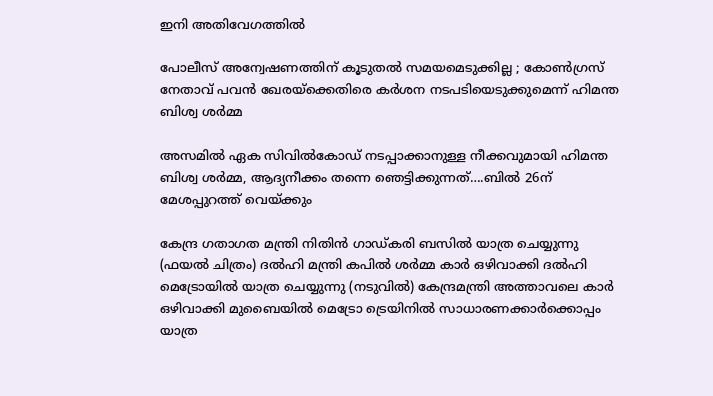ഇനി അതിവേഗത്തിൽ

പോലീസ് അന്വേഷണത്തിന് കൂടുതൽ സമയമെടുക്കില്ല ; കോൺഗ്രസ് നേതാവ് പവൻ ഖേരയ്‌ക്കെതിരെ കർശന നടപടിയെടുക്കുമെന്ന് ഹിമന്ത ബിശ്വ ശർമ്മ

അസമില്‍ ഏക സിവില്‍കോഡ് നടപ്പാക്കാനുള്ള നീക്കവുമായി ഹിമന്ത ബിശ്വ ശര്‍മ്മ, ആദ്യനീക്കം തന്നെ ഞെട്ടിക്കുന്നത്….ബില്‍ 26ന് മേശപ്പുറത്ത് വെയ്‌ക്കും

കേന്ദ്ര ഗതാഗത മന്ത്രി നിതിന്‍ ഗാഡ്കരി ബസില്‍ യാത്ര ചെയ്യുന്നു (ഫയല്‍ ചിത്രം) ദല്‍ഹി മന്ത്രി കപില്‍ ശര്‍മ്മ കാര്‍ ഒഴിവാക്കി ദല്‍ഹി മെട്രോയില്‍ യാത്ര ചെയ്യുന്നു (നടുവില്‍) കേന്ദ്രമന്ത്രി അത്താവലെ കാര്‍ ഒഴിവാക്കി മുബൈയില്‍ മെട്രോ ട്രെയിനില്‍ സാധാരണക്കാര്‍ക്കൊപ്പം യാത്ര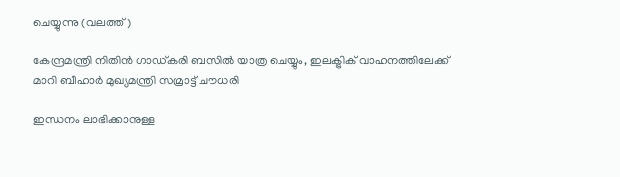ചെയ്യുന്നു (വലത്ത്)

കേന്ദ്രമന്ത്രി നിതിന്‍ ഗാഡ്കരി ബസില്‍ യാത്ര ചെയ്യും, ഇലക്ട്രിക് വാഹനത്തിലേക്ക് മാറി ബീഹാര്‍ മുഖ്യമന്ത്രി സമ്രാട്ട് ചൗധരി

ഇന്ധനം ലാഭിക്കാനുള്ള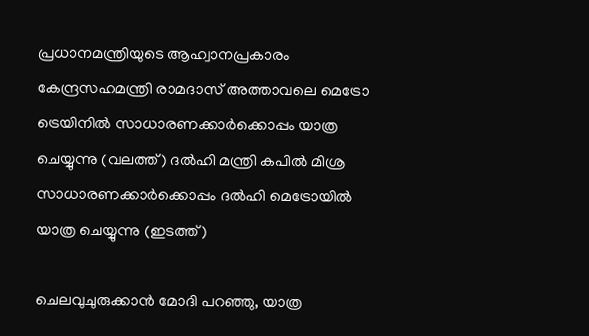പ്രധാനമന്ത്രിയുടെ ആഹ്വാനപ്രകാരം കേന്ദ്രസഹമന്ത്രി രാമദാസ് അത്താവലെ മെട്രോ ട്രെയിനില്‍ സാധാരണക്കാര്‍ക്കൊപ്പം യാത്ര ചെയ്യുന്നു (വലത്ത്) ദല്‍ഹി മന്ത്രി കപില്‍ മിശ്ര സാധാരണക്കാര്‍ക്കൊപ്പം ദല്‍ഹി മെട്രോയില്‍ യാത്ര ചെയ്യുന്നു (ഇടത്ത്)

ചെലവുചുരുക്കാന്‍ മോദി പറഞ്ഞു, യാത്ര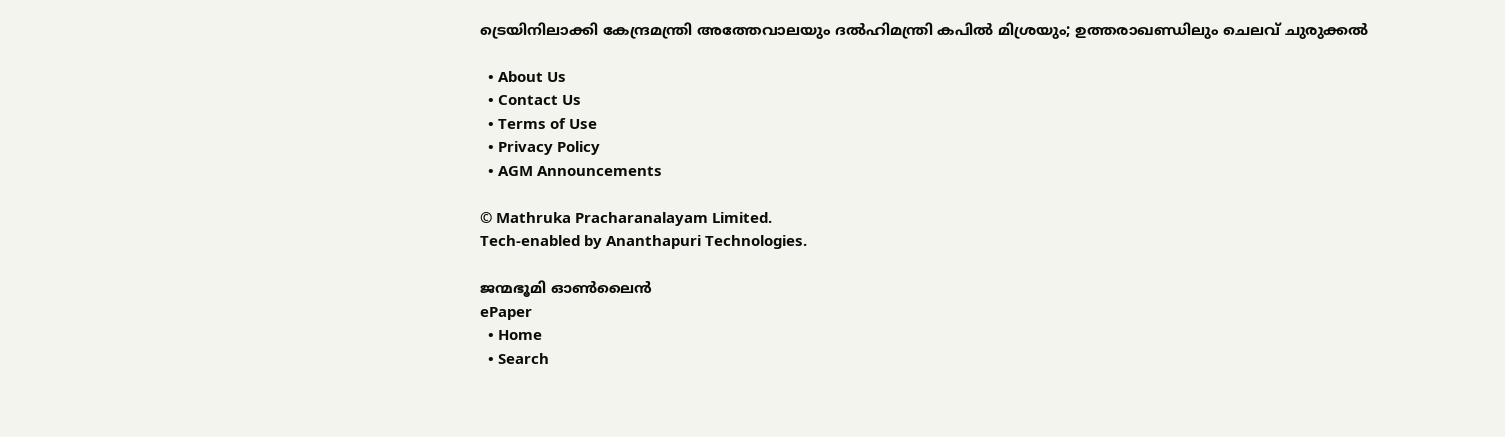ട്രെയിനിലാക്കി കേന്ദ്രമന്ത്രി അത്തേവാലയും ദല്‍ഹിമന്ത്രി കപില്‍ മിശ്രയും; ഉത്തരാഖണ്ഡിലും ചെലവ് ചുരുക്കല്‍

  • About Us
  • Contact Us
  • Terms of Use
  • Privacy Policy
  • AGM Announcements

© Mathruka Pracharanalayam Limited.
Tech-enabled by Ananthapuri Technologies.

ജന്മഭൂമി ഓണ്‍ലൈന്‍
ePaper
  • Home
  • Search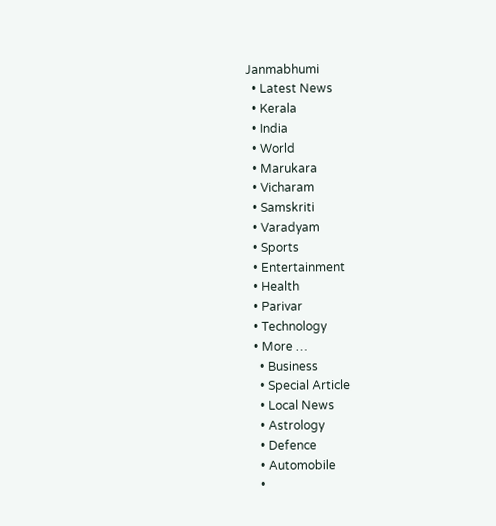Janmabhumi
  • Latest News
  • Kerala
  • India
  • World
  • Marukara
  • Vicharam
  • Samskriti
  • Varadyam
  • Sports
  • Entertainment
  • Health
  • Parivar
  • Technology
  • More …
    • Business
    • Special Article
    • Local News
    • Astrology
    • Defence
    • Automobile
    •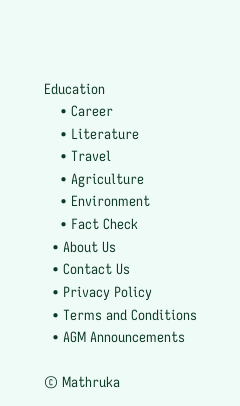Education
    • Career
    • Literature
    • Travel
    • Agriculture
    • Environment
    • Fact Check
  • About Us
  • Contact Us
  • Privacy Policy
  • Terms and Conditions
  • AGM Announcements

© Mathruka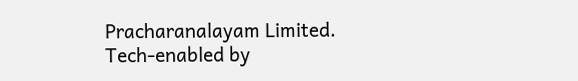Pracharanalayam Limited.
Tech-enabled by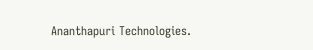Ananthapuri Technologies.